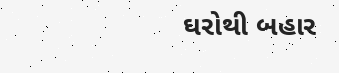ઘરોથી બહાર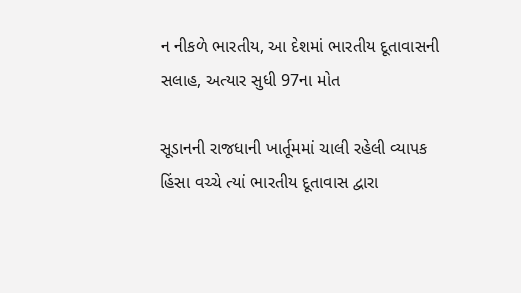ન નીકળે ભારતીય, આ દેશમાં ભારતીય દૂતાવાસની સલાહ, અત્યાર સુધી 97ના મોત

સૂડાનની રાજધાની ખાર્તૂમમાં ચાલી રહેલી વ્યાપક હિંસા વચ્ચે ત્યાં ભારતીય દૂતાવાસ દ્વારા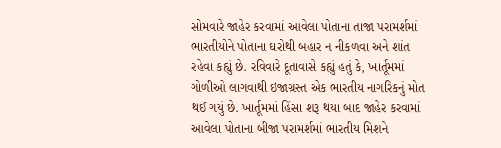સોમવારે જાહેર કરવામાં આવેલા પોતાના તાજા પરામર્શમાં ભારતીયોને પોતાના ઘરોથી બહાર ન નીકળવા અને શાંત રહેવા કહ્યું છે. રવિવારે દૂતાવાસે કહ્યું હતું કે, ખાર્તૂમમાં ગોળીઓ લાગવાથી ઇજાગ્રસ્ત એક ભારતીય નાગરિકનું મોત થઈ ગયું છે. ખાર્તૂમમાં હિંસા શરૂ થયા બાદ જાહેર કરવામાં આવેલા પોતાના બીજા પરામર્શમાં ભારતીય મિશને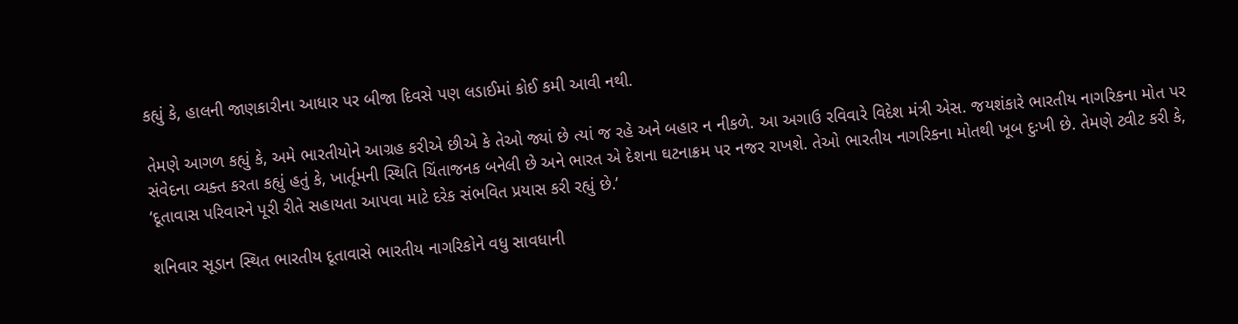કહ્યું કે, હાલની જાણકારીના આધાર પર બીજા દિવસે પણ લડાઈમાં કોઈ કમી આવી નથી.

તેમણે આગળ કહ્યું કે, અમે ભારતીયોને આગ્રહ કરીએ છીએ કે તેઓ જ્યાં છે ત્યાં જ રહે અને બહાર ન નીકળે. આ અગાઉ રવિવારે વિદેશ મંત્રી એસ. જયશંકારે ભારતીય નાગરિકના મોત પર સંવેદના વ્યક્ત કરતા કહ્યું હતું કે, ખાર્તૂમની સ્થિતિ ચિંતાજનક બનેલી છે અને ભારત એ દેશના ઘટનાક્રમ પર નજર રાખશે. તેઓ ભારતીય નાગરિકના મોતથી ખૂબ દુઃખી છે. તેમણે ટ્વીટ કરી કે, ‘દૂતાવાસ પરિવારને પૂરી રીતે સહાયતા આપવા માટે દરેક સંભવિત પ્રયાસ કરી રહ્યું છે.’

શનિવાર સૂડાન સ્થિત ભારતીય દૂતાવાસે ભારતીય નાગરિકોને વધુ સાવધાની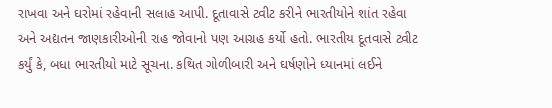રાખવા અને ઘરોમાં રહેવાની સલાહ આપી. દૂતાવાસે ટ્વીટ કરીને ભારતીયોને શાંત રહેવા અને અદ્યતન જાણકારીઓની રાહ જોવાનો પણ આગ્રહ કર્યો હતો. ભારતીય દૂતવાસે ટ્વીટ કર્યું કે, બધા ભારતીયો માટે સૂચના. કથિત ગોળીબારી અને ઘર્ષણોને ધ્યાનમાં લઈને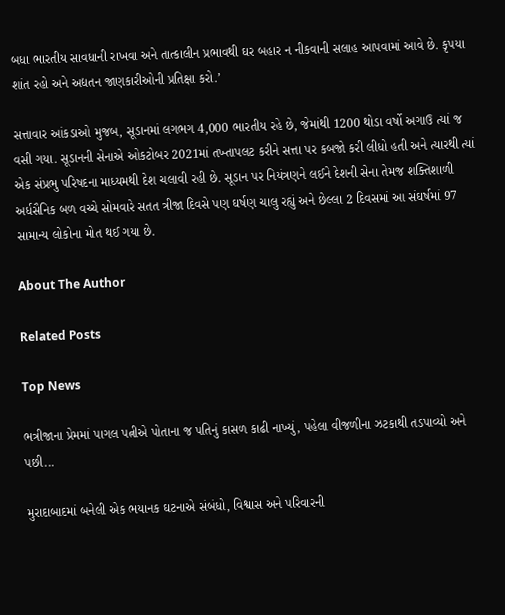બધા ભારતીય સાવધાની રાખવા અને તાત્કાલીન પ્રભાવથી ઘર બહાર ન નીકવાની સલાહ આપવામાં આવે છે. કૃપયા શાંત રહો અને અદ્યતન જાણકારીઓની પ્રતિક્ષા કરો.’

સત્તાવાર આંકડાઓ મુજબ, સૂડાનમાં લગભગ 4,000 ભારતીય રહે છે, જેમાંથી 1200 થોડા વર્ષો અગાઉ ત્યાં જ વસી ગયા. સૂડાનની સેનાએ ઓકટોબર 2021માં તખ્તાપલટ કરીને સત્તા પર કબજો કરી લીધો હતી અને ત્યારથી ત્યાં એક સંપ્રભુ પરિષદના માધ્યમથી દેશ ચલાવી રહી છે. સૂડાન પર નિયંત્રણને લઈને દેશની સેના તેમજ શક્તિશાળી અર્ધસૈનિક બળ વચ્ચે સોમવારે સતત ત્રીજા દિવસે પણ ઘર્ષણ ચાલુ રહ્યું અને છેલ્લા 2 દિવસમાં આ સંઘર્ષમાં 97 સામાન્ય લોકોના મોત થઈ ગયા છે.

About The Author

Related Posts

Top News

ભત્રીજાના પ્રેમમાં પાગલ પત્નીએ પોતાના જ પતિનું કાસળ કાઢી નાખ્યું, પહેલા વીજળીના ઝટકાથી તડપાવ્યો અને પછી...

મુરાદાબાદમાં બનેલી એક ભયાનક ઘટનાએ સંબંધો, વિશ્વાસ અને પરિવારની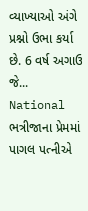વ્યાખ્યાઓ અંગે પ્રશ્નો ઉભા કર્યા છે. 6 વર્ષ અગાઉ જે...
National
ભત્રીજાના પ્રેમમાં પાગલ પત્નીએ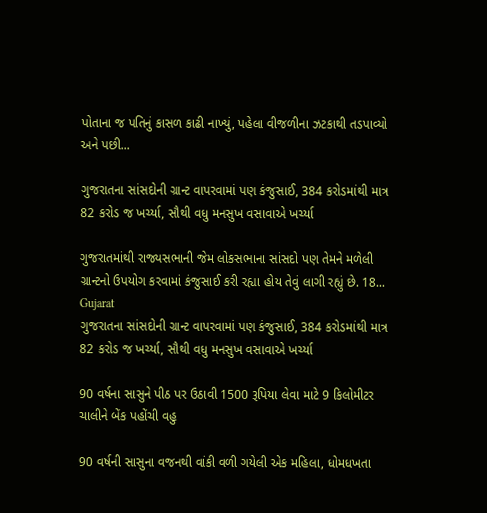પોતાના જ પતિનું કાસળ કાઢી નાખ્યું, પહેલા વીજળીના ઝટકાથી તડપાવ્યો અને પછી...

ગુજરાતના સાંસદોની ગ્રાન્ટ વાપરવામાં પણ કંજુસાઈ, 384 કરોડમાંથી માત્ર 82 કરોડ જ ખર્ચ્યા, સૌથી વધુ મનસુખ વસાવાએ ખર્ચ્યા

ગુજરાતમાંથી રાજ્યસભાની જેમ લોકસભાના સાંસદો પણ તેમને મળેલી ગ્રાન્ટનો ઉપયોગ કરવામાં કંજુસાઈ કરી રહ્યા હોય તેવું લાગી રહ્યું છે. 18...
Gujarat
ગુજરાતના સાંસદોની ગ્રાન્ટ વાપરવામાં પણ કંજુસાઈ, 384 કરોડમાંથી માત્ર 82 કરોડ જ ખર્ચ્યા, સૌથી વધુ મનસુખ વસાવાએ ખર્ચ્યા

90 વર્ષના સાસુને પીઠ પર ઉઠાવી 1500 રૂપિયા લેવા માટે 9 કિલોમીટર ચાલીને બેંક પહોંચી વહુ

90 વર્ષની સાસુના વજનથી વાંકી વળી ગયેલી એક મહિલા, ધોમધખતા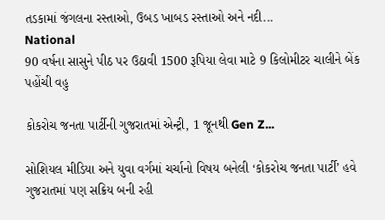તડકામાં જંગલના રસ્તાઓ, ઉબડ ખાબડ રસ્તાઓ અને નદી...
National
90 વર્ષના સાસુને પીઠ પર ઉઠાવી 1500 રૂપિયા લેવા માટે 9 કિલોમીટર ચાલીને બેંક પહોંચી વહુ

કોકરોચ જનતા પાર્ટીની ગુજરાતમાં એન્ટ્રી, 1 જૂનથી Gen Z...

સોશિયલ મીડિયા અને યુવા વર્ગમાં ચર્ચાનો વિષય બનેલી ‘કોકરોચ જનતા પાર્ટી’ હવે ગુજરાતમાં પણ સક્રિય બની રહી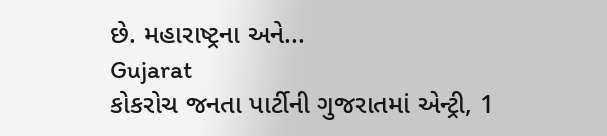છે. મહારાષ્ટ્રના અને...
Gujarat
કોકરોચ જનતા પાર્ટીની ગુજરાતમાં એન્ટ્રી, 1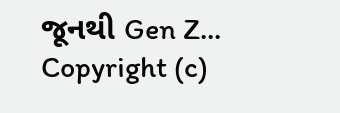જૂનથી Gen Z...
Copyright (c)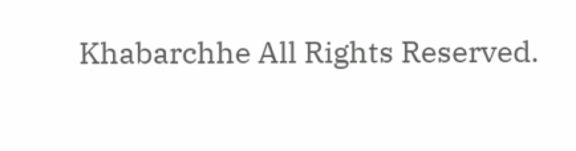Khabarchhe All Rights Reserved.